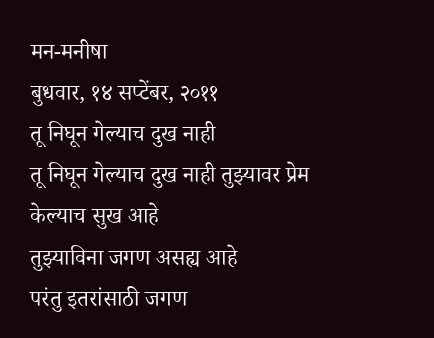मन-मनीषा
बुधवार, १४ सप्टेंबर, २०११
तू निघून गेल्याच दुख नाही
तू निघून गेल्याच दुख नाही तुझ्यावर प्रेम केल्याच सुख आहे
तुझ्याविना जगण असह्य आहे
परंतु इतरांसाठी जगण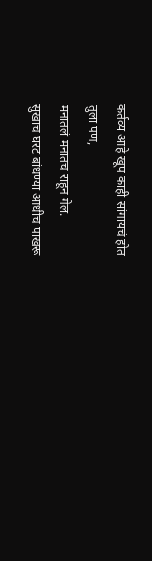कर्तव्य आहे खूप काही सांगायचं होत
तुला पण,
मनातलं मनातच राहून गेल.
सुखाच घरट बांधण्या आधीच पाखरू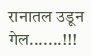रानातल उडून गेल.......!!!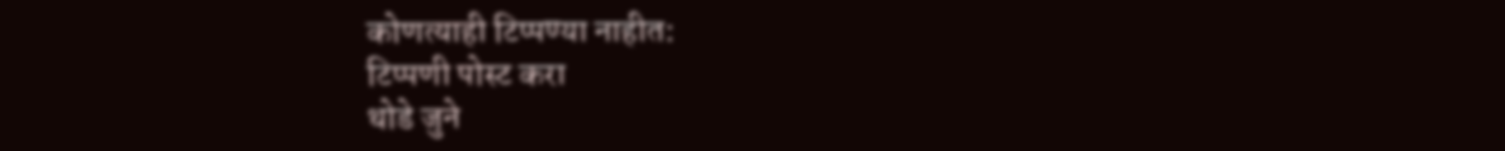कोणत्याही टिप्पण्या नाहीत:
टिप्पणी पोस्ट करा
थोडे जुने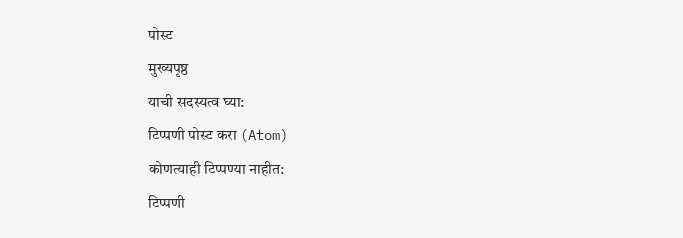पोस्ट
मुख्यपृष्ठ
याची सदस्यत्व घ्या:
टिप्पणी पोस्ट करा (Atom)
कोणत्याही टिप्पण्या नाहीत:
टिप्पणी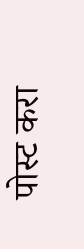पोस्ट करा